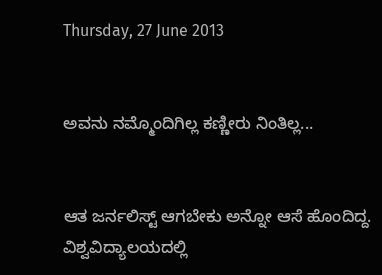Thursday, 27 June 2013


ಅವನು ನಮ್ಮೊಂದಿಗಿಲ್ಲ ಕಣ್ಣೀರು ನಿಂತಿಲ್ಲ...


ಆತ ಜರ್ನಲಿಸ್ಟ್ ಆಗಬೇಕು ಅನ್ನೋ ಆಸೆ ಹೊಂದಿದ್ದ. ವಿಶ್ವವಿದ್ಯಾಲಯದಲ್ಲಿ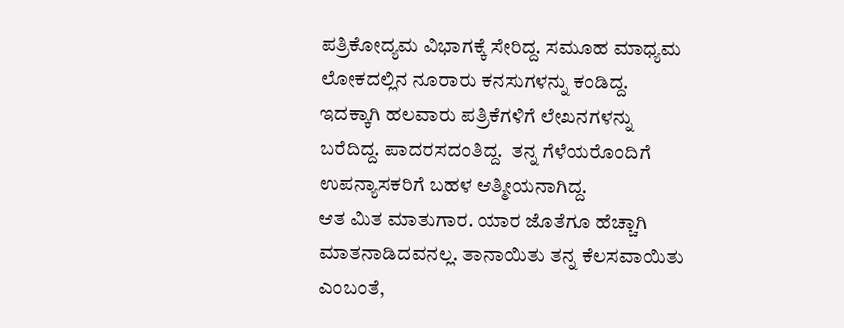ಪತ್ರಿಕೋದ್ಯಮ ವಿಭಾಗಕ್ಕೆ ಸೇರಿದ್ದ. ಸಮೂಹ ಮಾಧ್ಯಮ ಲೋಕದಲ್ಲಿನ ನೂರಾರು ಕನಸುಗಳನ್ನು ಕಂಡಿದ್ದ. ಇದಕ್ಕಾಗಿ ಹಲವಾರು ಪತ್ರಿಕೆಗಳಿಗೆ ಲೇಖನಗಳನ್ನು ಬರೆದಿದ್ದ. ಪಾದರಸದಂತಿದ್ದ.  ತನ್ನ ಗೆಳೆಯರೊಂದಿಗೆ  ಉಪನ್ಯಾಸಕರಿಗೆ ಬಹಳ ಆತ್ಮೀಯನಾಗಿದ್ದ.
ಆತ ಮಿತ ಮಾತುಗಾರ. ಯಾರ ಜೊತೆಗೂ ಹೆಚ್ಚಾಗಿ ಮಾತನಾಡಿದವನಲ್ಲ. ತಾನಾಯಿತು ತನ್ನ ಕೆಲಸವಾಯಿತು ಎಂಬಂತೆ,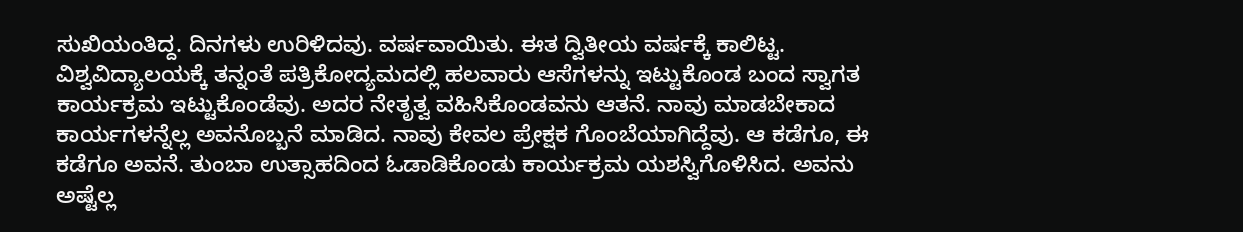ಸುಖಿಯಂತಿದ್ದ. ದಿನಗಳು ಉರಿಳಿದವು. ವರ್ಷವಾಯಿತು. ಈತ ದ್ವಿತೀಯ ವರ್ಷಕ್ಕೆ ಕಾಲಿಟ್ಟ. ವಿಶ್ವವಿದ್ಯಾಲಯಕ್ಕೆ ತನ್ನಂತೆ ಪತ್ರಿಕೋದ್ಯಮದಲ್ಲಿ ಹಲವಾರು ಆಸೆಗಳನ್ನು ಇಟ್ಟುಕೊಂಡ ಬಂದ ಸ್ವಾಗತ ಕಾರ್ಯಕ್ರಮ ಇಟ್ಟುಕೊಂಡೆವು. ಅದರ ನೇತೃತ್ವ ವಹಿಸಿಕೊಂಡವನು ಆತನೆ. ನಾವು ಮಾಡಬೇಕಾದ ಕಾರ್ಯಗಳನ್ನೆಲ್ಲ ಅವನೊಬ್ಬನೆ ಮಾಡಿದ. ನಾವು ಕೇವಲ ಪ್ರೇಕ್ಷಕ ಗೊಂಬೆಯಾಗಿದ್ದೆವು. ಆ ಕಡೆಗೂ, ಈ ಕಡೆಗೂ ಅವನೆ. ತುಂಬಾ ಉತ್ಸಾಹದಿಂದ ಓಡಾಡಿಕೊಂಡು ಕಾರ್ಯಕ್ರಮ ಯಶಸ್ವಿಗೊಳಿಸಿದ. ಅವನು ಅಷ್ಟೆಲ್ಲ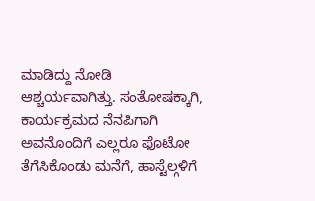ಮಾಡಿದ್ದು ನೋಡಿ ಆಶ್ಚರ್ಯವಾಗಿತ್ತು. ಸಂತೋಷಕ್ಕಾಗಿ, ಕಾರ್ಯಕ್ರಮದ ನೆನಪಿಗಾಗಿ ಅವನೊಂದಿಗೆ ಎಲ್ಲರೂ ಫೊಟೋ ತೆಗೆಸಿಕೊಂಡು ಮನೆಗೆ, ಹಾಸ್ಟೆಲ್ಗಳಿಗೆ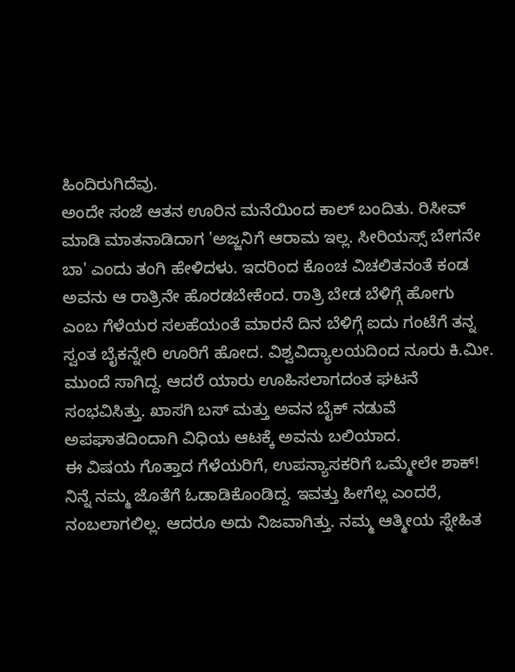ಹಿಂದಿರುಗಿದೆವು.
ಅಂದೇ ಸಂಜೆ ಆತನ ಊರಿನ ಮನೆಯಿಂದ ಕಾಲ್ ಬಂದಿತು. ರಿಸೀವ್ ಮಾಡಿ ಮಾತನಾಡಿದಾಗ 'ಅಜ್ಜನಿಗೆ ಆರಾಮ ಇಲ್ಲ. ಸೀರಿಯಸ್ಸ್ ಬೇಗನೇ ಬಾ' ಎಂದು ತಂಗಿ ಹೇಳಿದಳು. ಇದರಿಂದ ಕೊಂಚ ವಿಚಲಿತನಂತೆ ಕಂಡ ಅವನು ಆ ರಾತ್ರಿನೇ ಹೊರಡಬೇಕೆಂದ. ರಾತ್ರಿ ಬೇಡ ಬೆಳಿಗ್ಗೆ ಹೋಗು ಎಂಬ ಗೆಳೆಯರ ಸಲಹೆಯಂತೆ ಮಾರನೆ ದಿನ ಬೆಳಿಗ್ಗೆ ಐದು ಗಂಟೆಗೆ ತನ್ನ ಸ್ವಂತ ಬೈಕನ್ನೇರಿ ಊರಿಗೆ ಹೋದ. ವಿಶ್ವವಿದ್ಯಾಲಯದಿಂದ ನೂರು ಕಿ.ಮೀ. ಮುಂದೆ ಸಾಗಿದ್ದ. ಆದರೆ ಯಾರು ಊಹಿಸಲಾಗದಂತ ಘಟನೆ ಸಂಭವಿಸಿತ್ತು. ಖಾಸಗಿ ಬಸ್ ಮತ್ತು ಅವನ ಬೈಕ್ ನಡುವೆ ಅಪಘಾತದಿಂದಾಗಿ ವಿಧಿಯ ಆಟಕ್ಕೆ ಅವನು ಬಲಿಯಾದ.
ಈ ವಿಷಯ ಗೊತ್ತಾದ ಗೆಳೆಯರಿಗೆ, ಉಪನ್ಯಾಸಕರಿಗೆ ಒಮ್ಮೇಲೇ ಶಾಕ್! ನಿನ್ನೆ ನಮ್ಮ ಜೊತೆಗೆ ಓಡಾಡಿಕೊಂಡಿದ್ದ. ಇವತ್ತು ಹೀಗೆಲ್ಲ ಎಂದರೆ, ನಂಬಲಾಗಲಿಲ್ಲ. ಆದರೂ ಅದು ನಿಜವಾಗಿತ್ತು. ನಮ್ಮ ಆತ್ಮೀಯ ಸ್ನೇಹಿತ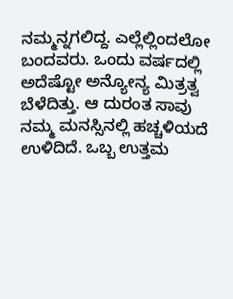ನಮ್ಮನ್ನಗಲಿದ್ದ. ಎಲ್ಲೆಲ್ಲಿಂದಲೋ ಬಂದವರು. ಒಂದು ವರ್ಷದಲ್ಲಿ ಅದೆಷ್ಟೋ ಅನ್ಯೋನ್ಯ ಮಿತ್ರತ್ವ ಬೆಳೆದಿತ್ತು. ಆ ದುರಂತ ಸಾವು ನಮ್ಮ ಮನಸ್ಸಿನಲ್ಲಿ ಹಚ್ಚಳಿಯದೆ ಉಳಿದಿದೆ. ಒಬ್ಬ ಉತ್ತಮ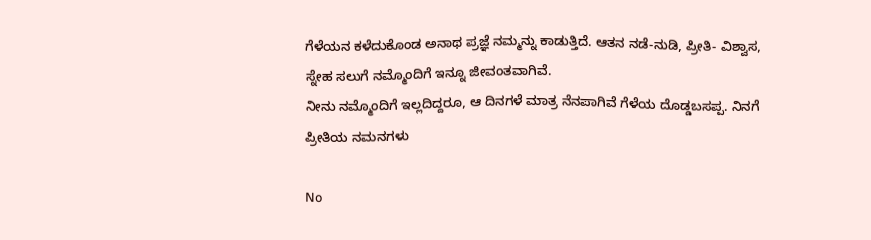ಗೆಳೆಯನ ಕಳೆದುಕೊಂಡ ಅನಾಥ ಪ್ರಜ್ಞೆ ನಮ್ಮನ್ನು ಕಾಡುತ್ತಿದೆ. ಆತನ ನಡೆ-ನುಡಿ, ಪ್ರೀತಿ- ವಿಶ್ವಾಸ, ಸ್ನೇಹ ಸಲುಗೆ ನಮ್ಮೊಂದಿಗೆ ಇನ್ನೂ ಜೀವಂತವಾಗಿವೆ.
ನೀನು ನಮ್ಮೊಂದಿಗೆ ಇಲ್ಲದಿದ್ದರೂ, ಆ ದಿನಗಳೆ ಮಾತ್ರ ನೆನಪಾಗಿವೆ ಗೆಳೆಯ ದೊಡ್ಡಬಸಪ್ಪ. ನಿನಗೆ ಪ್ರೀತಿಯ ನಮನಗಳು

No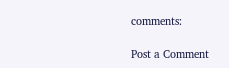comments:

Post a Comment